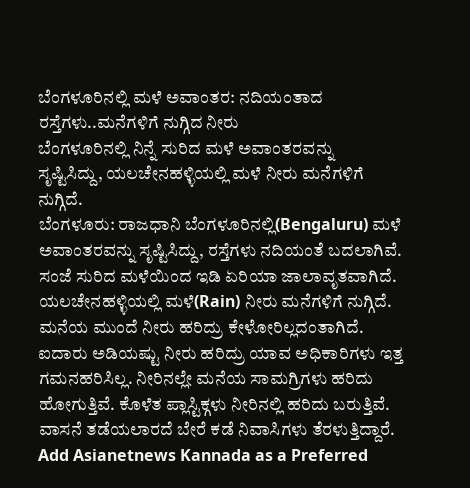ಬೆಂಗಳೂರಿನಲ್ಲಿ ಮಳೆ ಅವಾಂತರ: ನದಿಯಂತಾದ ರಸ್ತೆಗಳು..ಮನೆಗಳಿಗೆ ನುಗ್ಗಿದ ನೀರು
ಬೆಂಗಳೂರಿನಲ್ಲಿ ನಿನ್ನೆ ಸುರಿದ ಮಳೆ ಅವಾಂತರವನ್ನು ಸೃಷ್ಟಿಸಿದ್ದು, ಯಲಚೇನಹಳ್ಳಿಯಲ್ಲಿ ಮಳೆ ನೀರು ಮನೆಗಳಿಗೆ ನುಗ್ಗಿದೆ.
ಬೆಂಗಳೂರು: ರಾಜಧಾನಿ ಬೆಂಗಳೂರಿನಲ್ಲಿ(Bengaluru) ಮಳೆ ಅವಾಂತರವನ್ನು ಸೃಷ್ಟಿಸಿದ್ದು, ರಸ್ತೆಗಳು ನದಿಯಂತೆ ಬದಲಾಗಿವೆ. ಸಂಜೆ ಸುರಿದ ಮಳೆಯಿಂದ ಇಡಿ ಏರಿಯಾ ಜಾಲಾವೃತವಾಗಿದೆ. ಯಲಚೇನಹಳ್ಳಿಯಲ್ಲಿ ಮಳೆ(Rain) ನೀರು ಮನೆಗಳಿಗೆ ನುಗ್ಗಿದೆ. ಮನೆಯ ಮುಂದೆ ನೀರು ಹರಿದ್ರು ಕೇಳೋರಿಲ್ಲದಂತಾಗಿದೆ. ಐದಾರು ಅಡಿಯಷ್ಟು ನೀರು ಹರಿದ್ರು ಯಾವ ಅಧಿಕಾರಿಗಳು ಇತ್ತ ಗಮನಹರಿಸಿಲ್ಲ. ನೀರಿನಲ್ಲೇ ಮನೆಯ ಸಾಮಗ್ರಿಗಳು ಹರಿದು ಹೋಗುತ್ತಿವೆ. ಕೊಳೆತ ಪ್ಲಾಸ್ಟಿಕ್ಗಳು ನೀರಿನಲ್ಲಿ ಹರಿದು ಬರುತ್ತಿವೆ. ವಾಸನೆ ತಡೆಯಲಾರದೆ ಬೇರೆ ಕಡೆ ನಿವಾಸಿಗಳು ತೆರಳುತ್ತಿದ್ದಾರೆ.
Add Asianetnews Kannada as a Preferred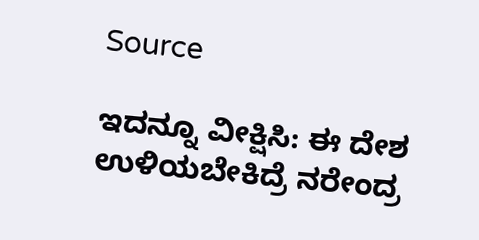Source

ಇದನ್ನೂ ವೀಕ್ಷಿಸಿ: ಈ ದೇಶ ಉಳಿಯಬೇಕಿದ್ರೆ ನರೇಂದ್ರ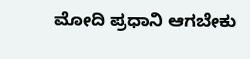ಮೋದಿ ಪ್ರಧಾನಿ ಆಗಬೇಕು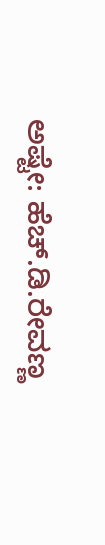ಅಷ್ಟೇ: ಹೆಚ್.ಡಿ.ರೇವಣ್ಣ